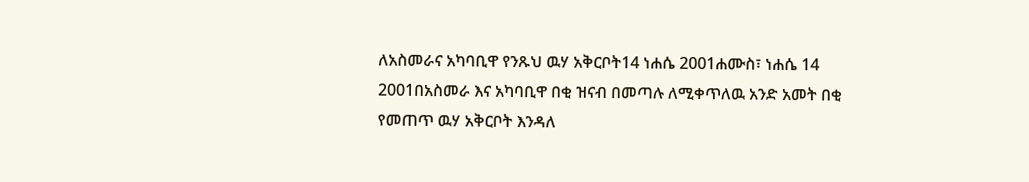ለአስመራና አካባቢዋ የንጹህ ዉሃ አቅርቦት14 ነሐሴ 2001ሐሙስ፣ ነሐሴ 14 2001በአስመራ እና አካባቢዋ በቂ ዝናብ በመጣሉ ለሚቀጥለዉ አንድ አመት በቂ የመጠጥ ዉሃ አቅርቦት እንዳለ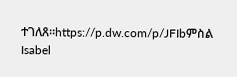ተገለጸ።https://p.dw.com/p/JFIbምስል Isabel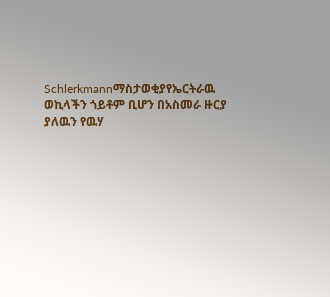Schlerkmannማስታወቂያየኤርትራዉ ወኪላችን ጎይቶም ቢሆን በአስመራ ዙርያ ያለዉን የዉሃ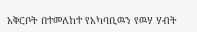አቅርቦት በተመለከተ የአካባቢዉን የዉሃ ሃብት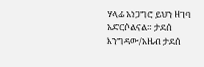ሃላፊ አነጋግሮ ይህን ዘገባ አድርሶልናል። ታደሰ እንግዳው/አዜብ ታደሰ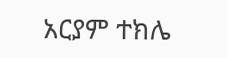አርያም ተክሌ